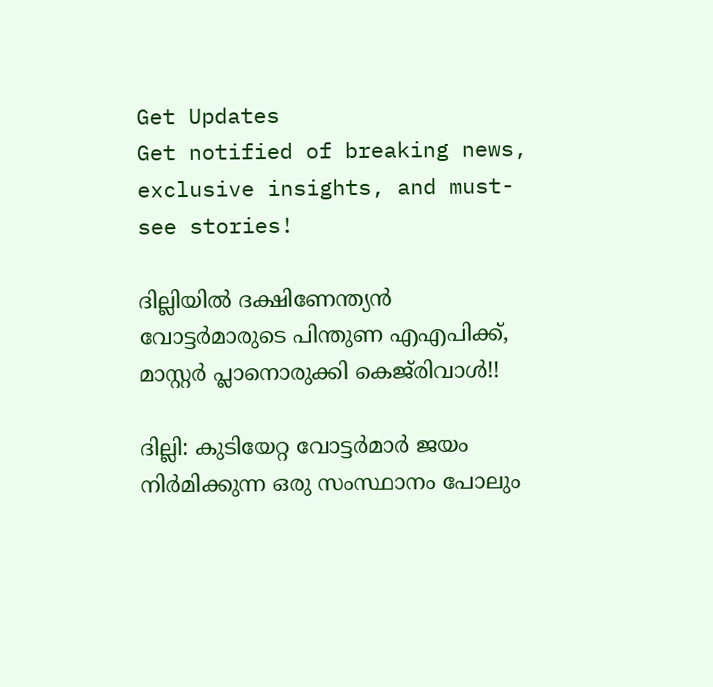Get Updates
Get notified of breaking news, exclusive insights, and must-see stories!

ദില്ലിയില്‍ ദക്ഷിണേന്ത്യന്‍ വോട്ടര്‍മാരുടെ പിന്തുണ എഎപിക്ക്, മാസ്റ്റര്‍ പ്ലാനൊരുക്കി കെജ്‌രിവാള്‍!!

ദില്ലി: കുടിയേറ്റ വോട്ടര്‍മാര്‍ ജയം നിര്‍മിക്കുന്ന ഒരു സംസ്ഥാനം പോലും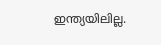ഇന്ത്യയിലില്ല.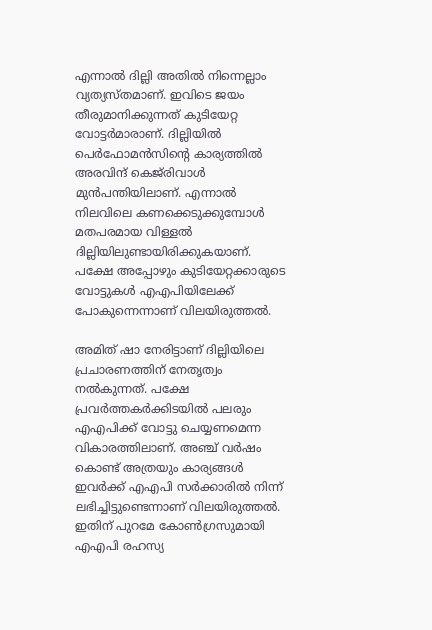എന്നാല്‍ ദില്ലി അതില്‍ നിന്നെല്ലാം വ്യത്യസ്തമാണ്. ഇവിടെ ജയം തീരുമാനിക്കുന്നത് കുടിയേറ്റ വോട്ടര്‍മാരാണ്. ദില്ലിയില്‍ പെര്‍ഫോമന്‍സിന്റെ കാര്യത്തില്‍ അരവിന്ദ് കെജ്‌രിവാള്‍ മുന്‍പന്തിയിലാണ്. എന്നാല്‍ നിലവിലെ കണക്കെടുക്കുമ്പോള്‍ മതപരമായ വിള്ളല്‍ ദില്ലിയിലുണ്ടായിരിക്കുകയാണ്. പക്ഷേ അപ്പോഴും കുടിയേറ്റക്കാരുടെ വോട്ടുകള്‍ എഎപിയിലേക്ക് പോകുന്നെന്നാണ് വിലയിരുത്തല്‍.

അമിത് ഷാ നേരിട്ടാണ് ദില്ലിയിലെ പ്രചാരണത്തിന് നേതൃത്വം നല്‍കുന്നത്. പക്ഷേ പ്രവര്‍ത്തകര്‍ക്കിടയില്‍ പലരും എഎപിക്ക് വോട്ടു ചെയ്യണമെന്ന വികാരത്തിലാണ്. അഞ്ച് വര്‍ഷം കൊണ്ട് അത്രയും കാര്യങ്ങള്‍ ഇവര്‍ക്ക് എഎപി സര്‍ക്കാരില്‍ നിന്ന് ലഭിച്ചിട്ടുണ്ടെന്നാണ് വിലയിരുത്തല്‍. ഇതിന് പുറമേ കോണ്‍ഗ്രസുമായി എഎപി രഹസ്യ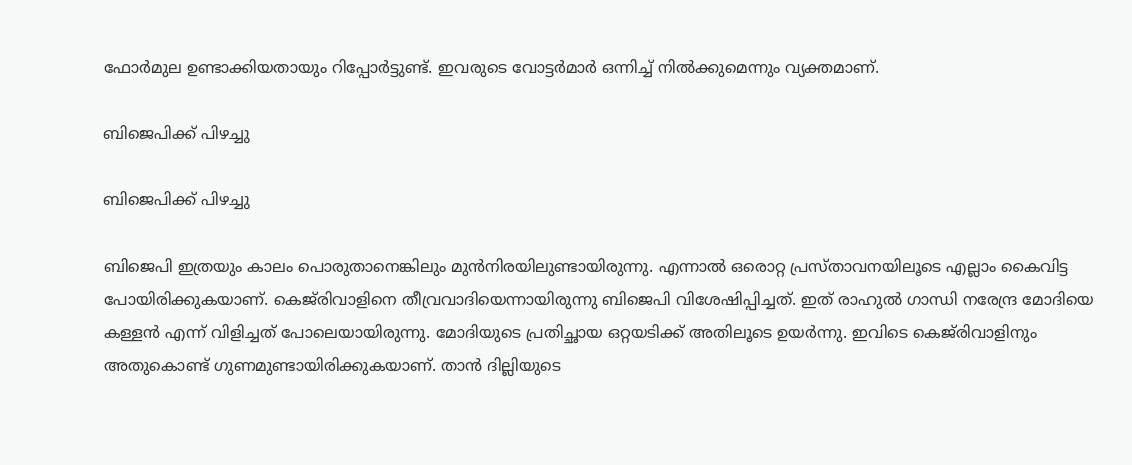ഫോര്‍മുല ഉണ്ടാക്കിയതായും റിപ്പോര്‍ട്ടുണ്ട്. ഇവരുടെ വോട്ടര്‍മാര്‍ ഒന്നിച്ച് നില്‍ക്കുമെന്നും വ്യക്തമാണ്.

ബിജെപിക്ക് പിഴച്ചു

ബിജെപിക്ക് പിഴച്ചു

ബിജെപി ഇത്രയും കാലം പൊരുതാനെങ്കിലും മുന്‍നിരയിലുണ്ടായിരുന്നു. എന്നാല്‍ ഒരൊറ്റ പ്രസ്താവനയിലൂടെ എല്ലാം കൈവിട്ട പോയിരിക്കുകയാണ്. കെജ്‌രിവാളിനെ തീവ്രവാദിയെന്നായിരുന്നു ബിജെപി വിശേഷിപ്പിച്ചത്. ഇത് രാഹുല്‍ ഗാന്ധി നരേന്ദ്ര മോദിയെ കള്ളന്‍ എന്ന് വിളിച്ചത് പോലെയായിരുന്നു. മോദിയുടെ പ്രതിച്ഛായ ഒറ്റയടിക്ക് അതിലൂടെ ഉയര്‍ന്നു. ഇവിടെ കെജ്‌രിവാളിനും അതുകൊണ്ട് ഗുണമുണ്ടായിരിക്കുകയാണ്. താന്‍ ദില്ലിയുടെ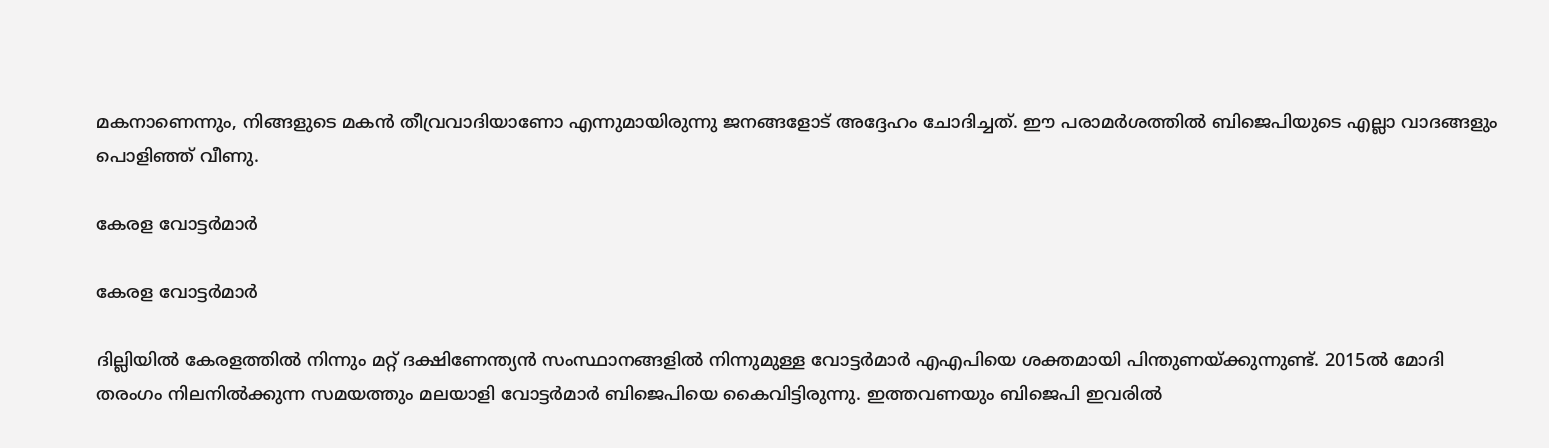മകനാണെന്നും, നിങ്ങളുടെ മകന്‍ തീവ്രവാദിയാണോ എന്നുമായിരുന്നു ജനങ്ങളോട് അദ്ദേഹം ചോദിച്ചത്. ഈ പരാമര്‍ശത്തില്‍ ബിജെപിയുടെ എല്ലാ വാദങ്ങളും പൊളിഞ്ഞ് വീണു.

കേരള വോട്ടര്‍മാര്‍

കേരള വോട്ടര്‍മാര്‍

ദില്ലിയില്‍ കേരളത്തില്‍ നിന്നും മറ്റ് ദക്ഷിണേന്ത്യന്‍ സംസ്ഥാനങ്ങളില്‍ നിന്നുമുള്ള വോട്ടര്‍മാര്‍ എഎപിയെ ശക്തമായി പിന്തുണയ്ക്കുന്നുണ്ട്. 2015ല്‍ മോദി തരംഗം നിലനില്‍ക്കുന്ന സമയത്തും മലയാളി വോട്ടര്‍മാര്‍ ബിജെപിയെ കൈവിട്ടിരുന്നു. ഇത്തവണയും ബിജെപി ഇവരില്‍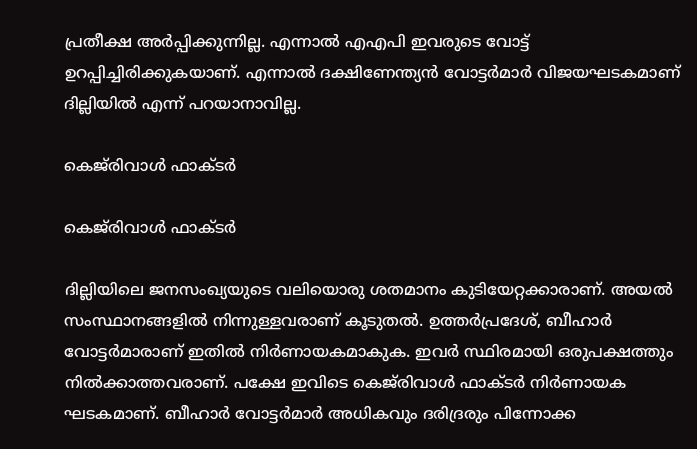പ്രതീക്ഷ അര്‍പ്പിക്കുന്നില്ല. എന്നാല്‍ എഎപി ഇവരുടെ വോട്ട് ഉറപ്പിച്ചിരിക്കുകയാണ്. എന്നാല്‍ ദക്ഷിണേന്ത്യന്‍ വോട്ടര്‍മാര്‍ വിജയഘടകമാണ് ദില്ലിയില്‍ എന്ന് പറയാനാവില്ല.

കെജ്‌രിവാള്‍ ഫാക്ടര്‍

കെജ്‌രിവാള്‍ ഫാക്ടര്‍

ദില്ലിയിലെ ജനസംഖ്യയുടെ വലിയൊരു ശതമാനം കുടിയേറ്റക്കാരാണ്. അയല്‍ സംസ്ഥാനങ്ങളില്‍ നിന്നുള്ളവരാണ് കൂടുതല്‍. ഉത്തര്‍പ്രദേശ്, ബീഹാര്‍ വോട്ടര്‍മാരാണ് ഇതില്‍ നിര്‍ണായകമാകുക. ഇവര്‍ സ്ഥിരമായി ഒരുപക്ഷത്തും നില്‍ക്കാത്തവരാണ്. പക്ഷേ ഇവിടെ കെജ്‌രിവാള്‍ ഫാക്ടര്‍ നിര്‍ണായക ഘടകമാണ്. ബീഹാര്‍ വോട്ടര്‍മാര്‍ അധികവും ദരിദ്രരും പിന്നോക്ക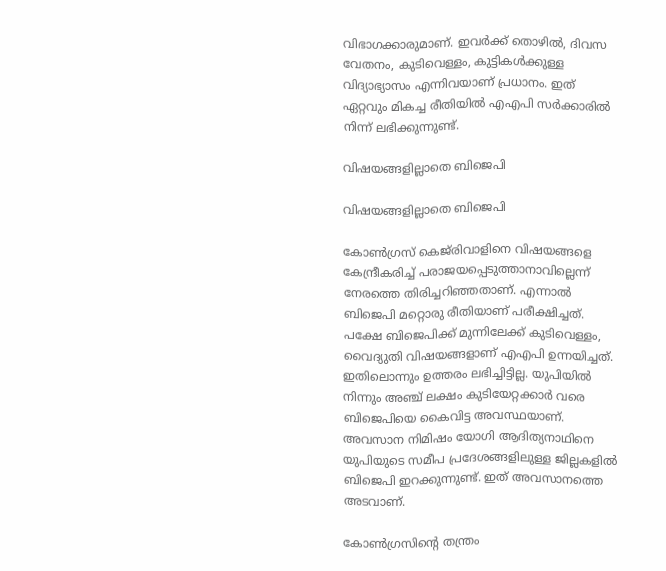വിഭാഗക്കാരുമാണ്. ഇവര്‍ക്ക് തൊഴില്‍, ദിവസ വേതനം, കുടിവെള്ളം, കുട്ടികള്‍ക്കുള്ള വിദ്യാഭ്യാസം എന്നിവയാണ് പ്രധാനം. ഇത് ഏറ്റവും മികച്ച രീതിയില്‍ എഎപി സര്‍ക്കാരില്‍ നിന്ന് ലഭിക്കുന്നുണ്ട്.

വിഷയങ്ങളില്ലാതെ ബിജെപി

വിഷയങ്ങളില്ലാതെ ബിജെപി

കോണ്‍ഗ്രസ് കെജ്‌രിവാളിനെ വിഷയങ്ങളെ കേന്ദ്രീകരിച്ച് പരാജയപ്പെടുത്താനാവില്ലെന്ന് നേരത്തെ തിരിച്ചറിഞ്ഞതാണ്. എന്നാല്‍ ബിജെപി മറ്റൊരു രീതിയാണ് പരീക്ഷിച്ചത്. പക്ഷേ ബിജെപിക്ക് മുന്നിലേക്ക് കുടിവെള്ളം, വൈദ്യുതി വിഷയങ്ങളാണ് എഎപി ഉന്നയിച്ചത്. ഇതിലൊന്നും ഉത്തരം ലഭിച്ചിട്ടില്ല. യുപിയില്‍ നിന്നും അഞ്ച് ലക്ഷം കുടിയേറ്റക്കാര്‍ വരെ ബിജെപിയെ കൈവിട്ട അവസ്ഥയാണ്. അവസാന നിമിഷം യോഗി ആദിത്യനാഥിനെ യുപിയുടെ സമീപ പ്രദേശങ്ങളിലുള്ള ജില്ലകളില്‍ ബിജെപി ഇറക്കുന്നുണ്ട്. ഇത് അവസാനത്തെ അടവാണ്.

കോണ്‍ഗ്രസിന്റെ തന്ത്രം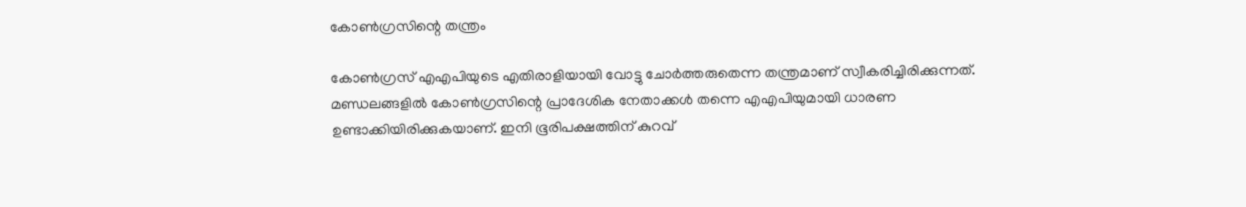കോണ്‍ഗ്രസിന്റെ തന്ത്രം

കോണ്‍ഗ്രസ് എഎപിയുടെ എതിരാളിയായി വോട്ടു ചോര്‍ത്തരുതെന്ന തന്ത്രമാണ് സ്വീകരിച്ചിരിക്കുന്നത്. മണ്ഡലങ്ങളില്‍ കോണ്‍ഗ്രസിന്റെ പ്രാദേശിക നേതാക്കള്‍ തന്നെ എഎപിയുമായി ധാരണ ഉണ്ടാക്കിയിരിക്കുകയാണ്. ഇനി ഭൂരിപക്ഷത്തിന് കുറവ്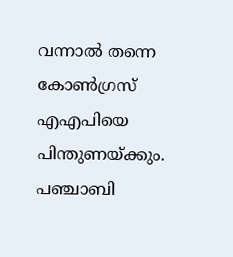വന്നാല്‍ തന്നെ കോണ്‍ഗ്രസ് എഎപിയെ പിന്തുണയ്ക്കും. പഞ്ചാബി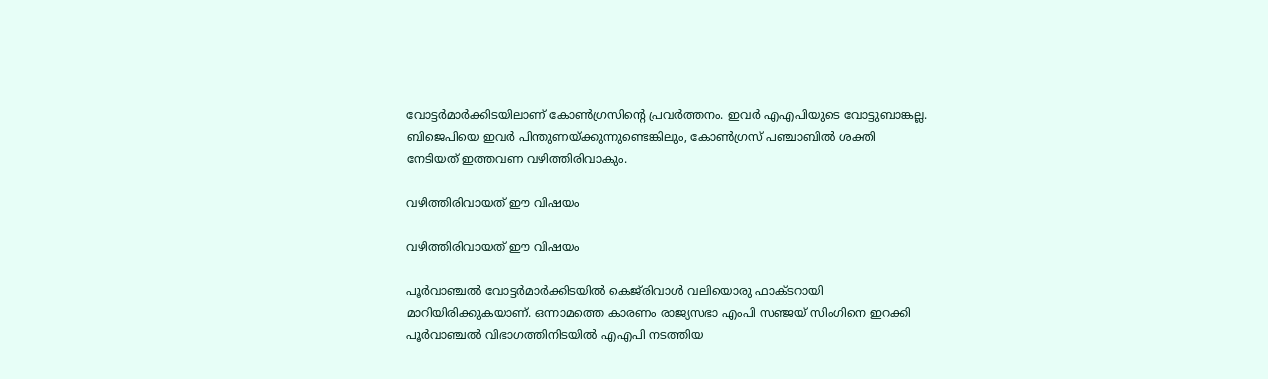വോട്ടര്‍മാര്‍ക്കിടയിലാണ് കോണ്‍ഗ്രസിന്റെ പ്രവര്‍ത്തനം. ഇവര്‍ എഎപിയുടെ വോട്ടുബാങ്കല്ല. ബിജെപിയെ ഇവര്‍ പിന്തുണയ്ക്കുന്നുണ്ടെങ്കിലും, കോണ്‍ഗ്രസ് പഞ്ചാബില്‍ ശക്തി നേടിയത് ഇത്തവണ വഴിത്തിരിവാകും.

വഴിത്തിരിവായത് ഈ വിഷയം

വഴിത്തിരിവായത് ഈ വിഷയം

പൂര്‍വാഞ്ചല്‍ വോട്ടര്‍മാര്‍ക്കിടയില്‍ കെജ്‌രിവാള്‍ വലിയൊരു ഫാക്ടറായി മാറിയിരിക്കുകയാണ്. ഒന്നാമത്തെ കാരണം രാജ്യസഭാ എംപി സഞ്ജയ് സിംഗിനെ ഇറക്കി പൂര്‍വാഞ്ചല്‍ വിഭാഗത്തിനിടയില്‍ എഎപി നടത്തിയ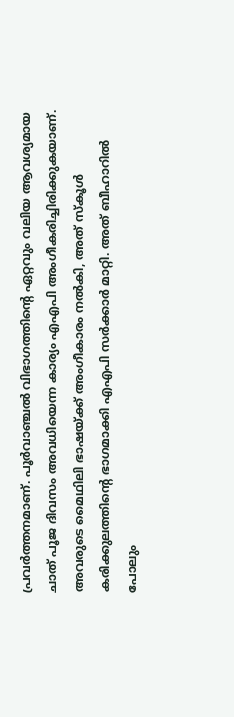പ്രവര്‍ത്തനമാണ്. പൂര്‍വാഞ്ചല്‍ വിഭാഗത്തിന്റെ ഏറ്റവും വലിയ ആവശ്യമായ ചാത് പൂജ ദിവസം അവധിയെന്ന കാര്യം എഎപി അംഗീകരിച്ചിരിക്കുകയാണ്. അവരുടെ മൈഥിലി ഭാഷയ്ക്ക് അംഗീകാരം നല്‍കി, അത് സ്‌കൂള്‍ കരിക്കുലത്തിന്റെ ഭാഗമാക്കി എഎപി സര്‍ക്കാര്‍ മാറ്റി. അത് ബീഹാറില്‍ പോലും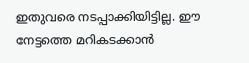ഇതുവരെ നടപ്പാക്കിയിട്ടില്ല. ഈ നേട്ടത്തെ മറികടക്കാന്‍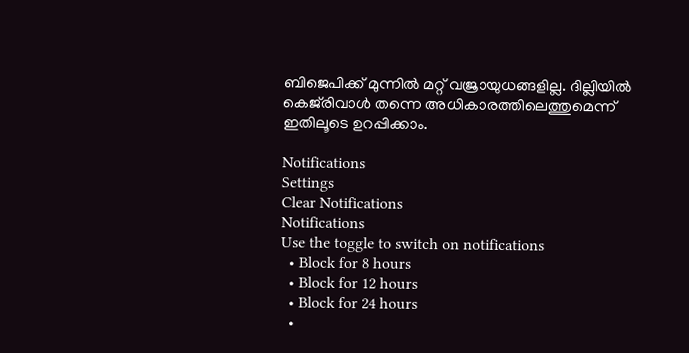ബിജെപിക്ക് മുന്നില്‍ മറ്റ് വജ്രായുധങ്ങളില്ല. ദില്ലിയില്‍ കെജ്‌രിവാള്‍ തന്നെ അധികാരത്തിലെത്തുമെന്ന് ഇതിലൂടെ ഉറപ്പിക്കാം.

Notifications
Settings
Clear Notifications
Notifications
Use the toggle to switch on notifications
  • Block for 8 hours
  • Block for 12 hours
  • Block for 24 hours
  •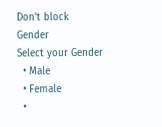Don't block
Gender
Select your Gender
  • Male
  • Female
  •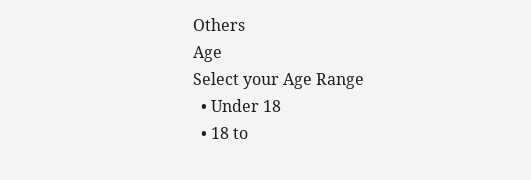Others
Age
Select your Age Range
  • Under 18
  • 18 to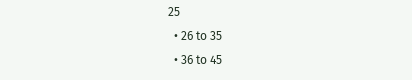25
  • 26 to 35
  • 36 to 45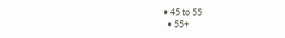• 45 to 55
  • 55+